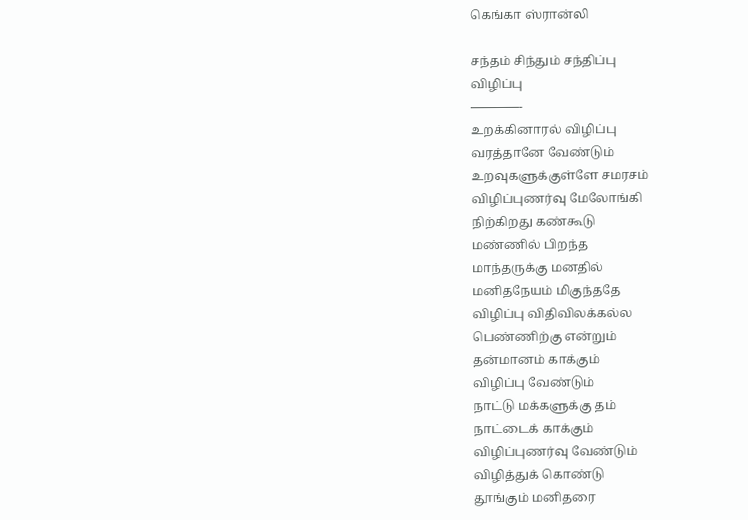கெங்கா ஸ்ரான்லி

சந்தம் சிந்தும் சந்திப்பு
விழிப்பு
————-
உறக்கினாரல் விழிப்பு
வரத்தானே வேண்டும்
உறவுகளுக்குள்ளே சமரசம்
விழிப்புணர்வு மேலோங்கி
நிற்கிறது கண்கூடு
மண்ணில் பிறந்த
மாந்தருக்கு மனதில்
மனிதநேயம் மிகுந்ததே
விழிப்பு விதிவிலக்கல்ல
பெண்ணிற்கு என்றும்
தன்மானம் காக்கும்
விழிப்பு வேண்டும்
நாட்டு மக்களுக்கு தம்
நாட்டைக் காக்கும்
விழிப்புணர்வு வேண்டும்
விழித்துக் கொண்டு
தூங்கும் மனிதரை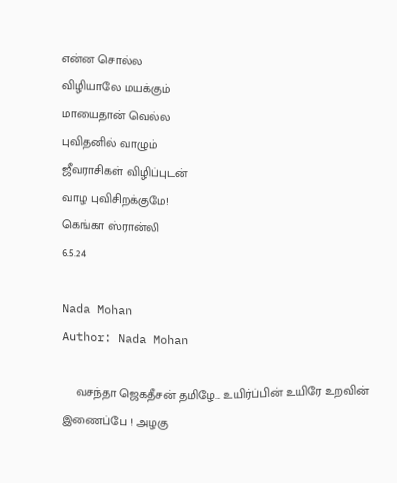என்ன சொல்ல
விழியாலே மயக்கும்
மாயைதான் வெல்ல
புவிதனில் வாழும்
ஜீவராசிகள் விழிப்புடன்
வாழ புவிசிறக்குமே!
கெங்கா ஸ்ரான்லி
6.5.24

Nada Mohan
Author: Nada Mohan

    வசந்தா ஜெகதீசன் தமிழே... உயிர்ப்பின் உயிரே உறவின் இணைப்பே ! அழகு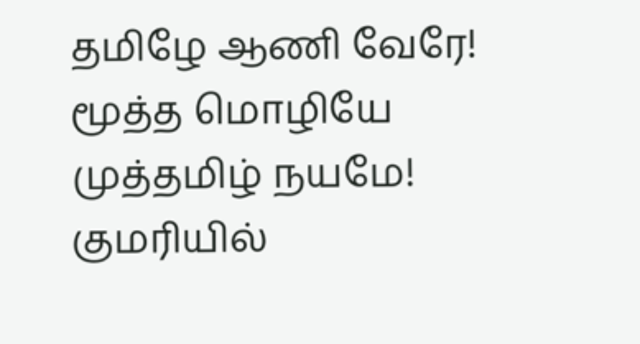தமிழே ஆணி வேரே! மூத்த மொழியே முத்தமிழ் நயமே! குமரியில்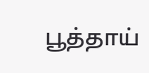பூத்தாய்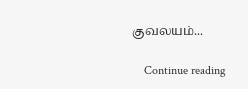குவலயம்...

    Continue reading